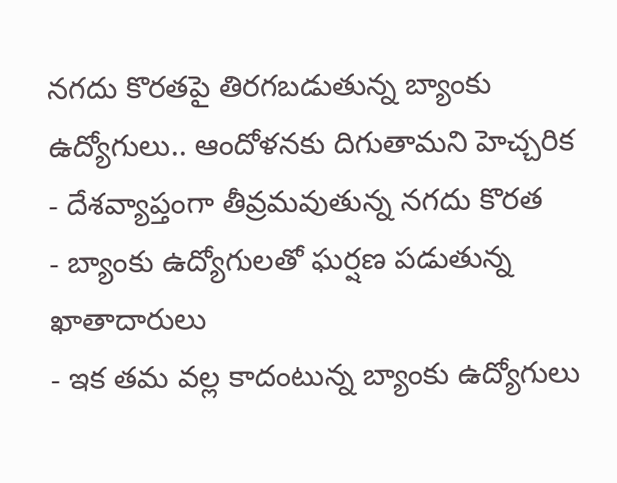నగదు కొరతపై తిరగబడుతున్న బ్యాంకు ఉద్యోగులు.. ఆందోళనకు దిగుతామని హెచ్చరిక
- దేశవ్యాప్తంగా తీవ్రమవుతున్న నగదు కొరత
- బ్యాంకు ఉద్యోగులతో ఘర్షణ పడుతున్న ఖాతాదారులు
- ఇక తమ వల్ల కాదంటున్న బ్యాంకు ఉద్యోగులు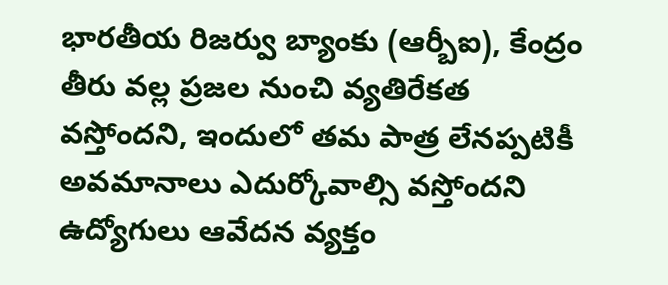భారతీయ రిజర్వు బ్యాంకు (ఆర్బీఐ), కేంద్రం తీరు వల్ల ప్రజల నుంచి వ్యతిరేకత వస్తోందని, ఇందులో తమ పాత్ర లేనప్పటికీ అవమానాలు ఎదుర్కోవాల్సి వస్తోందని ఉద్యోగులు ఆవేదన వ్యక్తం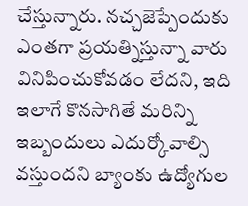చేస్తున్నారు. నచ్చజెప్పేందుకు ఎంతగా ప్రయత్నిస్తున్నా వారు వినిపించుకోవడం లేదని, ఇది ఇలాగే కొనసాగితే మరిన్ని ఇబ్బందులు ఎదుర్కోవాల్సి వస్తుందని బ్యాంకు ఉద్యోగుల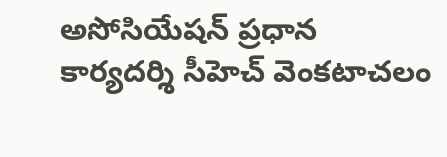అసోసియేషన్ ప్రధాన కార్యదర్శి సీహెచ్ వెంకటాచలం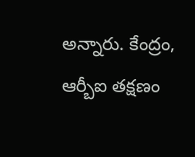అన్నారు. కేంద్రం, ఆర్బీఐ తక్షణం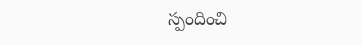స్పందించి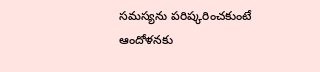సమస్యను పరిష్కరించకుంటే ఆందోళనకు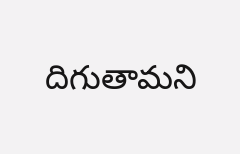దిగుతామని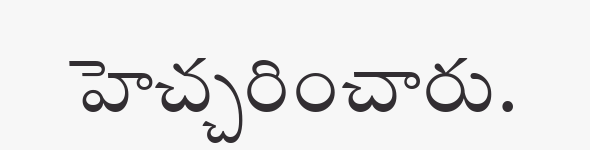హెచ్చరించారు.